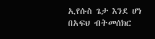ኢየሱስ ጌታ እንደ ሆነ በአፍህ ብትመሰክር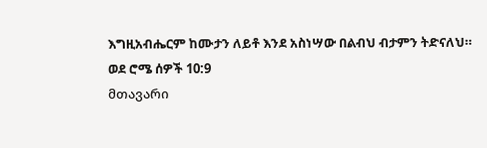እግዚአብሔርም ከሙታን ለይቶ እንደ አስነሣው በልብህ ብታምን ትድናለህ።
ወደ ሮሜ ሰዎች 10:9
მთავარი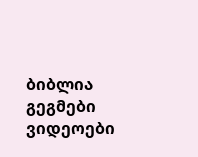ბიბლია
გეგმები
ვიდეოები